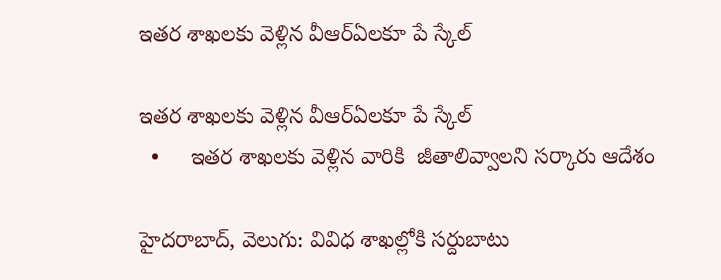ఇతర శాఖలకు వెళ్లిన వీఆర్ఏలకూ పే స్కేల్

ఇతర శాఖలకు వెళ్లిన వీఆర్ఏలకూ పే స్కేల్
  •     ఇతర శాఖలకు వెళ్లిన వారికి  జీతాలివ్వాలని సర్కారు ఆదేశం

హైదరాబాద్, వెలుగు: వివిధ శాఖల్లోకి సర్దుబాటు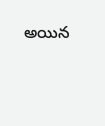అయిన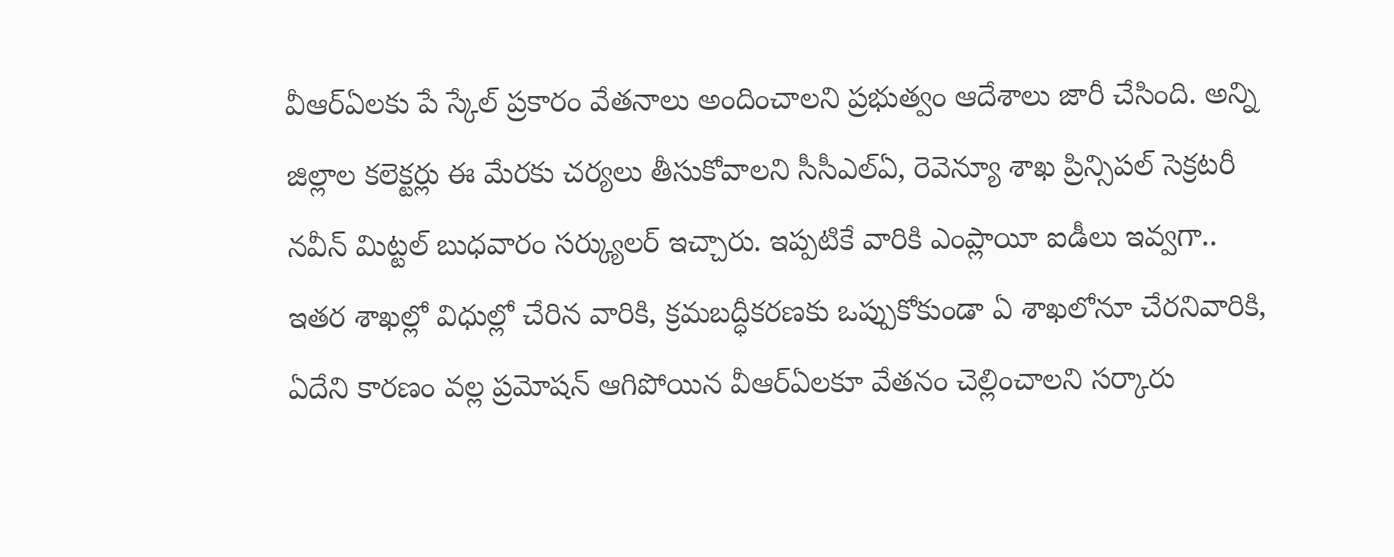వీఆర్‌‌ఏలకు పే స్కేల్‌‌ ప్రకారం వేతనాలు అందించాలని ప్రభుత్వం ఆదేశాలు జారీ చేసింది. అన్ని జిల్లాల కలెక్టర్లు ఈ మేరకు చర్యలు తీసుకోవాలని సీసీఎల్ఏ, రెవెన్యూ శాఖ ప్రిన్సిపల్ సెక్రటరీ నవీన్ మిట్టల్ బుధవారం సర్క్యులర్ ఇచ్చారు. ఇప్పటికే వారికి ఎంప్లాయీ ఐడీలు ఇవ్వగా.. ఇతర శాఖల్లో విధుల్లో చేరిన వారికి, క్రమబద్ధీకరణకు ఒప్పుకోకుండా ఏ శాఖలోనూ చేరనివారికి, ఏదేని కారణం వల్ల ప్రమోషన్ ఆగిపోయిన వీఆర్‌‌ఏలకూ వేతనం చెల్లించాలని సర్కారు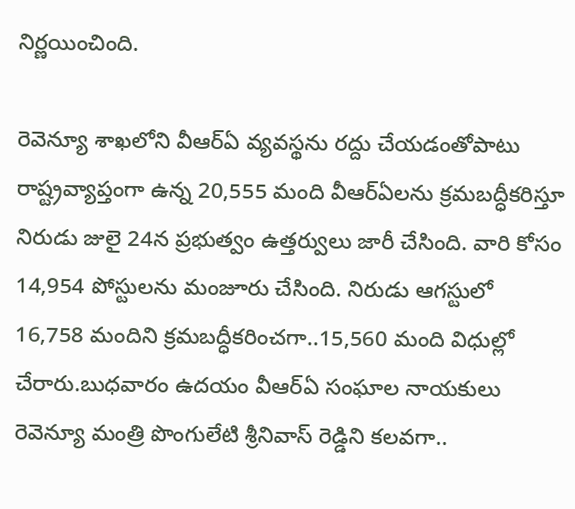నిర్ణయించింది.

రెవెన్యూ శాఖలోని వీఆర్‌‌ఏ వ్యవస్థను రద్దు చేయడంతోపాటు రాష్ట్రవ్యాప్తంగా ఉన్న 20,555 మంది వీఆర్‌‌ఏలను క్రమబద్ధీకరిస్తూ నిరుడు జులై 24న ప్రభుత్వం ఉత్తర్వులు జారీ చేసింది. వారి కోసం 14,954 పోస్టులను మంజూరు చేసింది. నిరుడు ఆగస్టులో 16,758 మందిని క్రమబద్ధీకరించగా..15,560 మంది విధుల్లో చేరారు.బుధవారం ఉదయం వీఆర్ఏ సంఘాల నాయకులు రెవెన్యూ మంత్రి పొంగులేటి శ్రీనివాస్ రెడ్డిని కలవగా..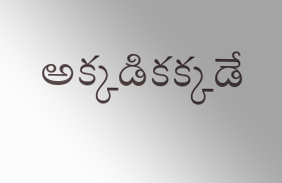అక్కడికక్కడే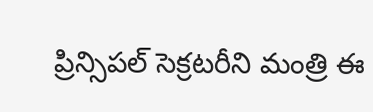ప్రిన్సిపల్ సెక్రటరీని మంత్రి ఈ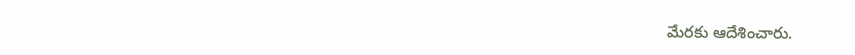మేరకు ఆదేశించారు.